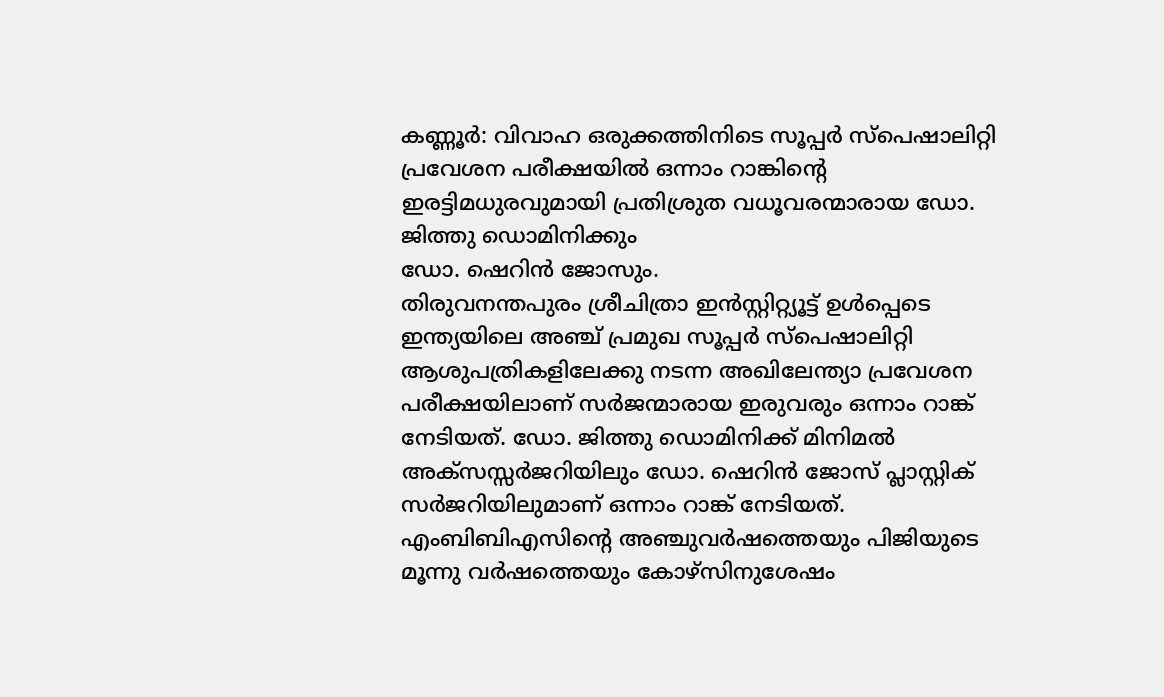കണ്ണൂർ: വിവാഹ ഒരുക്കത്തിനിടെ സൂപ്പർ സ്പെഷാലിറ്റി പ്രവേശന പരീക്ഷയിൽ ഒന്നാം റാങ്കിന്റെ ഇരട്ടിമധുരവുമായി പ്രതിശ്രുത വധൂവരന്മാരായ ഡോ. ജിത്തു ഡൊമിനിക്കും
ഡോ. ഷെറിൻ ജോസും.
തിരുവനന്തപുരം ശ്രീചിത്രാ ഇൻസ്റ്റിറ്റ്യൂട്ട് ഉൾപ്പെടെ ഇന്ത്യയിലെ അഞ്ച് പ്രമുഖ സൂപ്പർ സ്പെഷാലിറ്റി ആശുപത്രികളിലേക്കു നടന്ന അഖിലേന്ത്യാ പ്രവേശന പരീക്ഷയിലാണ് സർജന്മാരായ ഇരുവരും ഒന്നാം റാങ്ക് നേടിയത്. ഡോ. ജിത്തു ഡൊമിനിക്ക് മിനിമൽ അക്സസ്സർജറിയിലും ഡോ. ഷെറിൻ ജോസ് പ്ലാസ്റ്റിക് സർജറിയിലുമാണ് ഒന്നാം റാങ്ക് നേടിയത്.
എംബിബിഎസിന്റെ അഞ്ചുവർഷത്തെയും പിജിയുടെ മൂന്നു വർഷത്തെയും കോഴ്സിനുശേഷം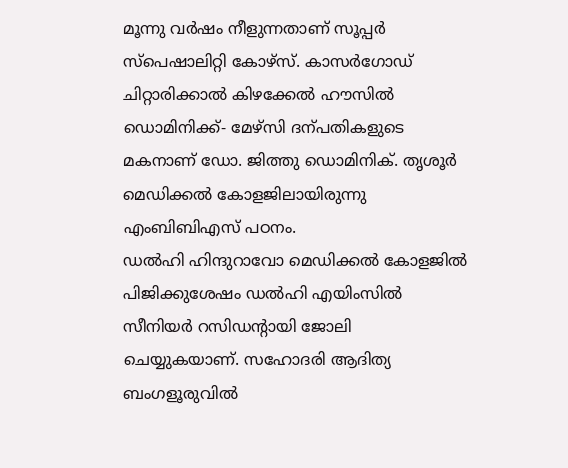മൂന്നു വർഷം നീളുന്നതാണ് സൂപ്പർ സ്പെഷാലിറ്റി കോഴ്സ്. കാസർഗോഡ് ചിറ്റാരിക്കാൽ കിഴക്കേൽ ഹൗസിൽ ഡൊമിനിക്ക്- മേഴ്സി ദന്പതികളുടെ മകനാണ് ഡോ. ജിത്തു ഡൊമിനിക്. തൃശൂർ മെഡിക്കൽ കോളജിലായിരുന്നു എംബിബിഎസ് പഠനം.
ഡൽഹി ഹിന്ദുറാവോ മെഡിക്കൽ കോളജിൽ പിജിക്കുശേഷം ഡൽഹി എയിംസിൽ സീനിയർ റസിഡന്റായി ജോലി ചെയ്യുകയാണ്. സഹോദരി ആദിത്യ ബംഗളൂരുവിൽ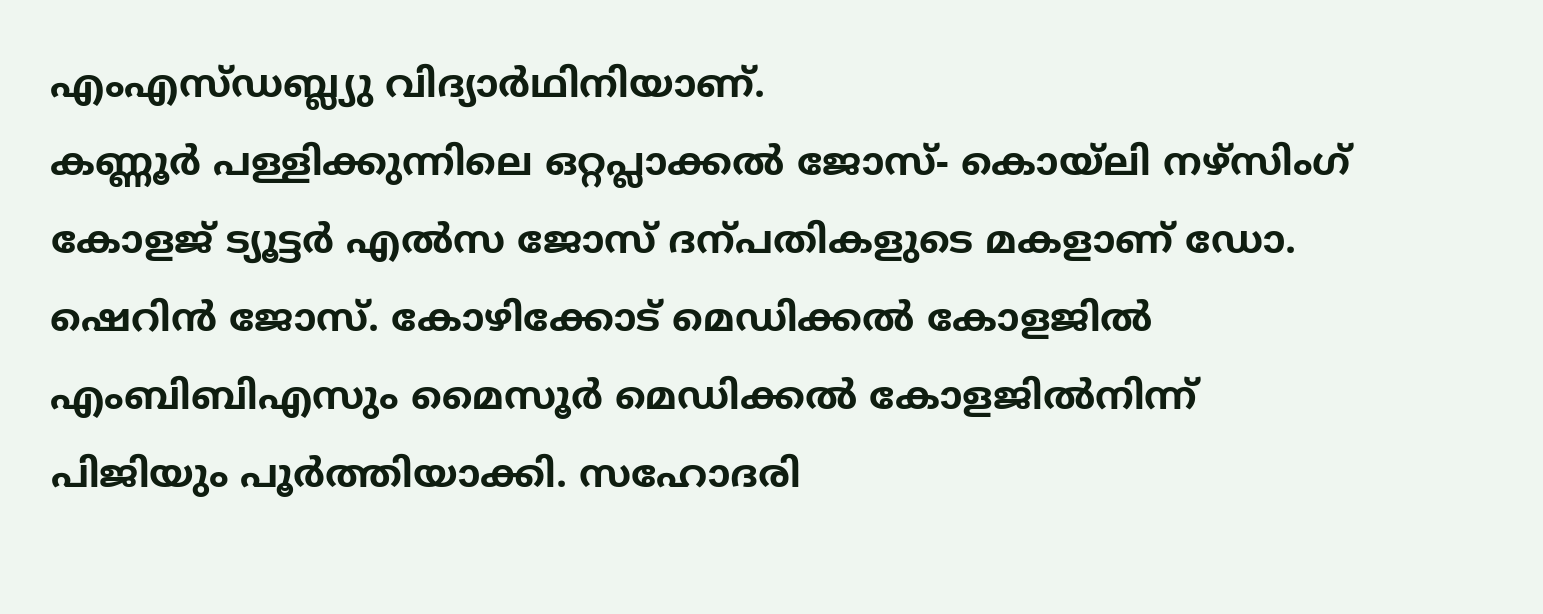എംഎസ്ഡബ്ല്യു വിദ്യാർഥിനിയാണ്.
കണ്ണൂർ പള്ളിക്കുന്നിലെ ഒറ്റപ്ലാക്കൽ ജോസ്- കൊയ്ലി നഴ്സിംഗ് കോളജ് ട്യൂട്ടർ എൽസ ജോസ് ദന്പതികളുടെ മകളാണ് ഡോ. ഷെറിൻ ജോസ്. കോഴിക്കോട് മെഡിക്കൽ കോളജിൽ എംബിബിഎസും മൈസൂർ മെഡിക്കൽ കോളജിൽനിന്ന് പിജിയും പൂർത്തിയാക്കി. സഹോദരി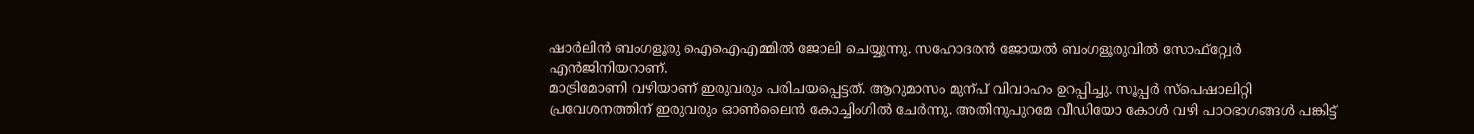ഷാർലിൻ ബംഗളൂരു ഐഐഎമ്മിൽ ജോലി ചെയ്യുന്നു. സഹോദരൻ ജോയൽ ബംഗളൂരുവിൽ സോഫ്റ്റ്വേർ എൻജിനിയറാണ്.
മാട്രിമോണി വഴിയാണ് ഇരുവരും പരിചയപ്പെട്ടത്. ആറുമാസം മുന്പ് വിവാഹം ഉറപ്പിച്ചു. സൂപ്പർ സ്പെഷാലിറ്റി പ്രവേശനത്തിന് ഇരുവരും ഓൺലൈൻ കോച്ചിംഗിൽ ചേർന്നു. അതിനുപുറമേ വീഡിയോ കോൾ വഴി പാഠഭാഗങ്ങൾ പങ്കിട്ട്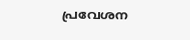പ്രവേശന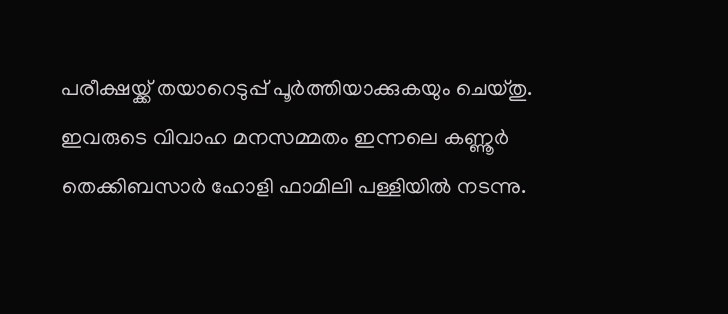പരീക്ഷയ്ക്ക് തയാറെടുപ്പ് പൂർത്തിയാക്കുകയും ചെയ്തു. ഇവരുടെ വിവാഹ മനസമ്മതം ഇന്നലെ കണ്ണൂർ തെക്കിബസാർ ഹോളി ഫാമിലി പള്ളിയിൽ നടന്നു.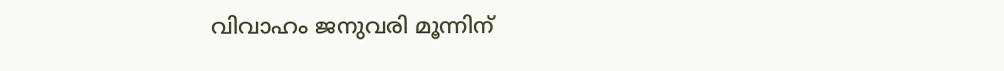വിവാഹം ജനുവരി മൂന്നിന്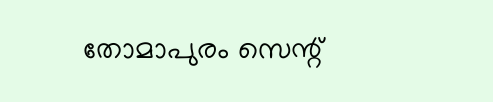തോമാപുരം സെന്റ്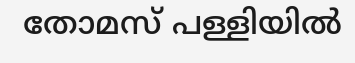തോമസ് പള്ളിയിൽ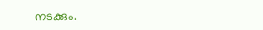നടക്കും.